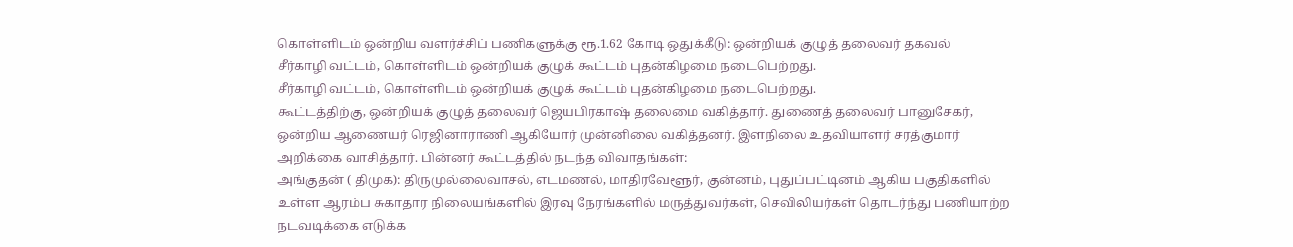கொள்ளிடம் ஒன்றிய வளர்ச்சிப் பணிகளுக்கு ரூ.1.62 கோடி ஒதுக்கீடு: ஒன்றியக் குழுத் தலைவர் தகவல்
சீர்காழி வட்டம், கொள்ளிடம் ஒன்றியக் குழுக் கூட்டம் புதன்கிழமை நடைபெற்றது.
சீர்காழி வட்டம், கொள்ளிடம் ஒன்றியக் குழுக் கூட்டம் புதன்கிழமை நடைபெற்றது.
கூட்டத்திற்கு, ஒன்றியக் குழுத் தலைவர் ஜெயபிரகாஷ் தலைமை வகித்தார். துணைத் தலைவர் பானுசேகர், ஒன்றிய ஆணையர் ரெஜினாராணி ஆகியோர் முன்னிலை வகித்தனர். இளநிலை உதவியாளர் சரத்குமார் அறிக்கை வாசித்தார். பின்னர் கூட்டத்தில் நடந்த விவாதங்கள்:
அங்குதன் ( திமுக): திருமுல்லைவாசல், எடமணல், மாதிரவேளூர், குன்னம், புதுப்பட்டினம் ஆகிய பகுதிகளில் உள்ள ஆரம்ப சுகாதார நிலையங்களில் இரவு நேரங்களில் மருத்துவர்கள், செவிலியர்கள் தொடர்ந்து பணியாற்ற நடவடிக்கை எடுக்க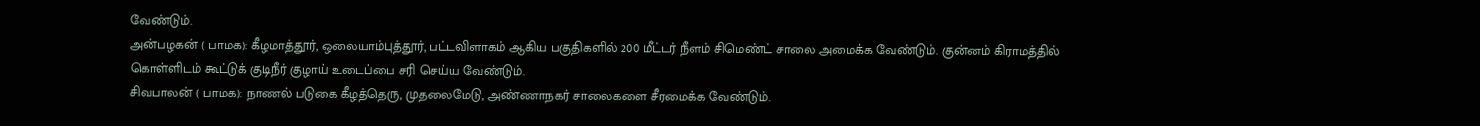வேண்டும்.
அன்பழகன் ( பாமக): கீழமாத்தூர், ஒலையாம்புத்தூர், பட்டவிளாகம் ஆகிய பகுதிகளில் 200 மீட்டர் நீளம் சிமெண்ட் சாலை அமைக்க வேண்டும். குன்னம் கிராமத்தில் கொள்ளிடம் கூட்டுக் குடிநீர் குழாய் உடைப்பை சரி செய்ய வேண்டும்.
சிவபாலன் ( பாமக): நாணல் படுகை கீழத்தெரு, முதலைமேடு, அண்ணாநகர் சாலைகளை சீரமைக்க வேண்டும்.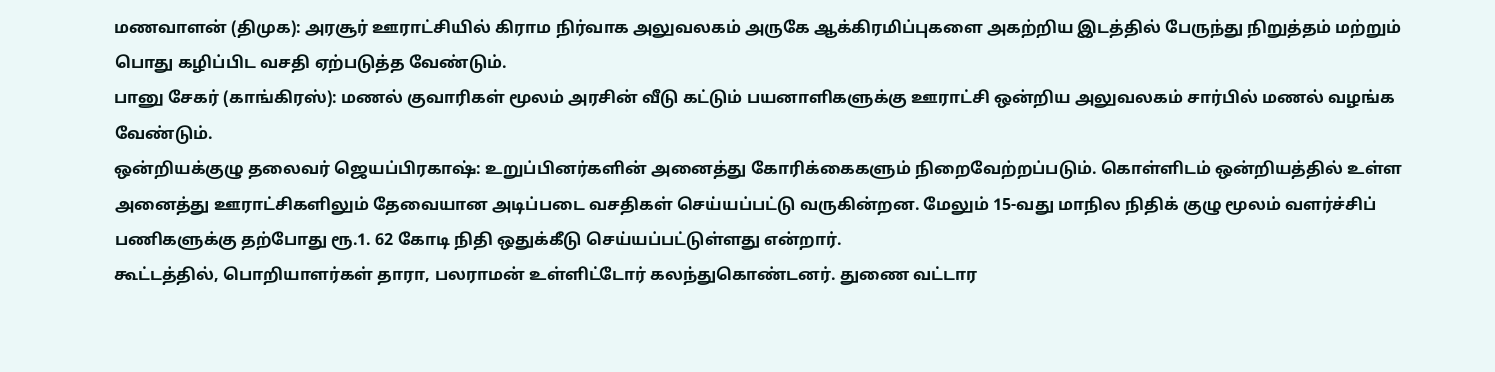மணவாளன் (திமுக): அரசூர் ஊராட்சியில் கிராம நிர்வாக அலுவலகம் அருகே ஆக்கிரமிப்புகளை அகற்றிய இடத்தில் பேருந்து நிறுத்தம் மற்றும் பொது கழிப்பிட வசதி ஏற்படுத்த வேண்டும்.
பானு சேகர் (காங்கிரஸ்): மணல் குவாரிகள் மூலம் அரசின் வீடு கட்டும் பயனாளிகளுக்கு ஊராட்சி ஒன்றிய அலுவலகம் சார்பில் மணல் வழங்க வேண்டும்.
ஒன்றியக்குழு தலைவர் ஜெயப்பிரகாஷ்: உறுப்பினர்களின் அனைத்து கோரிக்கைகளும் நிறைவேற்றப்படும். கொள்ளிடம் ஒன்றியத்தில் உள்ள அனைத்து ஊராட்சிகளிலும் தேவையான அடிப்படை வசதிகள் செய்யப்பட்டு வருகின்றன. மேலும் 15-வது மாநில நிதிக் குழு மூலம் வளர்ச்சிப் பணிகளுக்கு தற்போது ரூ.1. 62 கோடி நிதி ஒதுக்கீடு செய்யப்பட்டுள்ளது என்றார்.
கூட்டத்தில், பொறியாளர்கள் தாரா, பலராமன் உள்ளிட்டோர் கலந்துகொண்டனர். துணை வட்டார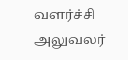வளர்ச்சி அலுவலர்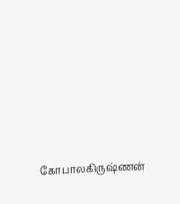கோபாலகிருஷ்ணன்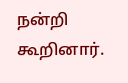நன்றி கூறினார்.